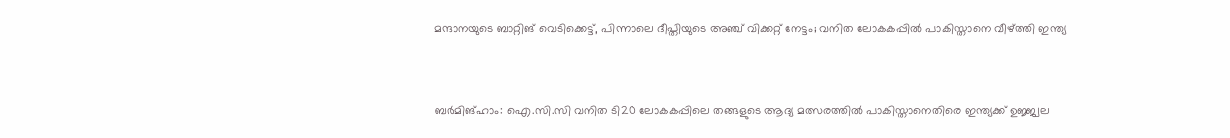മന്ദാനയുടെ ബാറ്റിങ് വെടിക്കെട്ട്, പിന്നാലെ ദീപ്തിയുടെ അഞ്ച് വിക്കറ്റ് നേട്ടം; വനിത ലോകകപ്പിൽ പാകിസ്താനെ വീഴ്ത്തി ഇന്ത്യ



ബർമിങ്ഹാം: ഐ.സി.സി വനിത ടി20 ലോകകപ്പിലെ തങ്ങളുടെ ആദ്യ മത്സരത്തിൽ പാകിസ്താനെതിരെ ഇന്ത്യക്ക് ഉജ്ജ്വല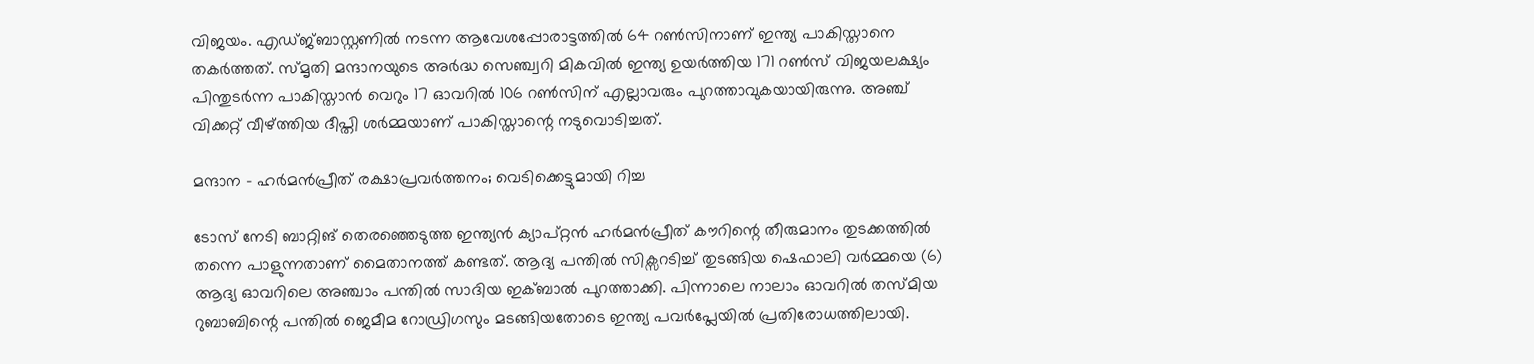വിജയം. എഡ്ജ്ബാസ്റ്റണിൽ നടന്ന ആവേശപ്പോരാട്ടത്തിൽ 64 റൺസിനാണ് ഇന്ത്യ പാകിസ്താനെ തകർത്തത്. സ്മൃതി മന്ദാനയുടെ അർദ്ധ സെഞ്ച്വറി മികവിൽ ഇന്ത്യ ഉയർത്തിയ 171 റൺസ് വിജയലക്ഷ്യം പിന്തുടർന്ന പാകിസ്താൻ വെറും 17 ഓവറിൽ 106 റൺസിന് എല്ലാവരും പുറത്താവുകയായിരുന്നു. അഞ്ച് വിക്കറ്റ് വീഴ്ത്തിയ ദീപ്തി ശർമ്മയാണ് പാകിസ്താന്റെ നടുവൊടിച്ചത്.

മന്ദാന – ഹർമൻപ്രീത് രക്ഷാപ്രവർത്തനം; വെടിക്കെട്ടുമായി റിച്ച

ടോസ് നേടി ബാറ്റിങ് തെരഞ്ഞെടുത്ത ഇന്ത്യൻ ക്യാപ്റ്റൻ ഹർമൻപ്രീത് കൗറിന്റെ തീരുമാനം തുടക്കത്തിൽ തന്നെ പാളുന്നതാണ് മൈതാനത്ത് കണ്ടത്. ആദ്യ പന്തിൽ സിക്സറടിച്ച് തുടങ്ങിയ ഷെഫാലി വർമ്മയെ (6) ആദ്യ ഓവറിലെ അഞ്ചാം പന്തിൽ സാദിയ ഇക്ബാൽ പുറത്താക്കി. പിന്നാലെ നാലാം ഓവറിൽ തസ്മിയ റുബാബിന്റെ പന്തിൽ ജെമീമ റോഡ്രിഗസും മടങ്ങിയതോടെ ഇന്ത്യ പവർപ്ലേയിൽ പ്രതിരോധത്തിലായി.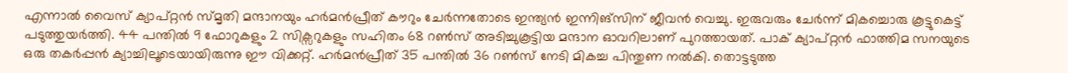എന്നാൽ വൈസ് ക്യാപ്റ്റൻ സ്മൃതി മന്ദാനയും ഹർമൻപ്രീത് കൗറും ചേർന്നതോടെ ഇന്ത്യൻ ഇന്നിങ്സിന് ജീവൻ വെച്ചു. ഇരുവരും ചേർന്ന് മികച്ചൊരു കൂട്ടുകെട്ട് പടുത്തുയർത്തി. 44 പന്തിൽ 9 ഫോറുകളും 2 സിക്സറുകളും സഹിതം 68 റൺസ് അടിച്ചുകൂട്ടിയ മന്ദാന ഓവറിലാണ് പുറത്തായത്. പാക് ക്യാപ്റ്റൻ ഫാത്തിമ സനയുടെ ഒരു തകർപ്പൻ ക്യാച്ചിലൂടെയായിരുന്നു ഈ വിക്കറ്റ്. ഹർമൻപ്രീത് 35 പന്തിൽ 36 റൺസ് നേടി മികച്ച പിന്തുണ നൽകി. തൊട്ടടുത്ത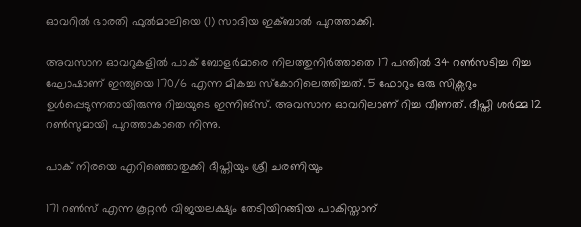ഓവറിൽ ഭാരതി ഫുൽമാലിയെ (1) സാദിയ ഇക്ബാൽ പുറത്താക്കി.

അവസാന ഓവറുകളിൽ പാക് ബോളർമാരെ നിലത്തുനിർത്താതെ 17 പന്തിൽ 34 റൺസടിച്ച റിച്ച ഘോഷാണ് ഇന്ത്യയെ 170/6 എന്ന മികച്ച സ്കോറിലെത്തിച്ചത്. 5 ഫോറും ഒരു സിക്സറും ഉൾപ്പെടുന്നതായിരുന്നു റിച്ചയുടെ ഇന്നിങ്സ്. അവസാന ഓവറിലാണ് റിച്ച വീണത്. ദീപ്തി ശർമ്മ 12 റൺസുമായി പുറത്താകാതെ നിന്നു.

പാക് നിരയെ എറിഞ്ഞൊതുക്കി ദീപ്തിയും ശ്രീ ചരണിയും

171 റൺസ് എന്ന കൂറ്റൻ വിജയലക്ഷ്യം തേടിയിറങ്ങിയ പാകിസ്താന്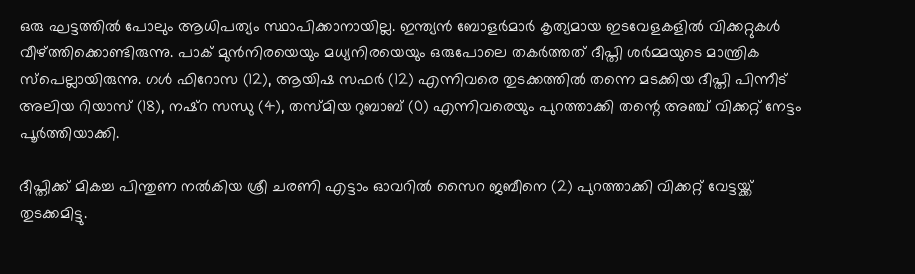ഒരു ഘട്ടത്തിൽ പോലും ആധിപത്യം സ്ഥാപിക്കാനായില്ല. ഇന്ത്യൻ ബോളർമാർ കൃത്യമായ ഇടവേളകളിൽ വിക്കറ്റുകൾ വീഴ്ത്തിക്കൊണ്ടിരുന്നു. പാക് മുൻനിരയെയും മധ്യനിരയെയും ഒരുപോലെ തകർത്തത് ദീപ്തി ശർമ്മയുടെ മാന്ത്രിക സ്പെല്ലായിരുന്നു. ഗൾ ഫിറോസ (12), ആയിഷ സഫർ (12) എന്നിവരെ തുടക്കത്തിൽ തന്നെ മടക്കിയ ദീപ്തി പിന്നീട് അലിയ റിയാസ് (18), നഷ്‌റ സന്ധു (4), തസ്മിയ റുബാബ് (0) എന്നിവരെയും പുറത്താക്കി തന്റെ അഞ്ച് വിക്കറ്റ് നേട്ടം പൂർത്തിയാക്കി.

ദീപ്തിക്ക് മികച്ച പിന്തുണ നൽകിയ ശ്രീ ചരണി എട്ടാം ഓവറിൽ സൈറ ജബീനെ (2) പുറത്താക്കി വിക്കറ്റ് വേട്ടയ്ക്ക് തുടക്കമിട്ടു.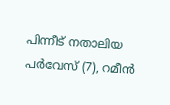പിന്നീട് നതാലിയ പർവേസ് (7), റമീൻ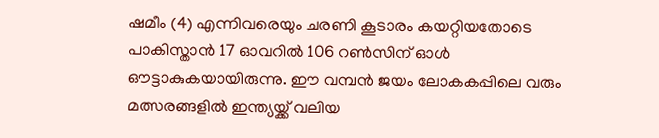ഷമീം (4) എന്നിവരെയും ചരണി കൂടാരം കയറ്റിയതോടെ പാകിസ്താൻ 17 ഓവറിൽ 106 റൺസിന് ഓൾ ഔട്ടാകുകയായിരുന്നു. ഈ വമ്പൻ ജയം ലോകകപ്പിലെ വരും മത്സരങ്ങളിൽ ഇന്ത്യയ്ക്ക് വലിയ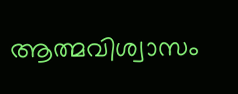ആത്മവിശ്വാസം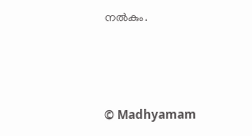നൽകും.



© Madhyamam